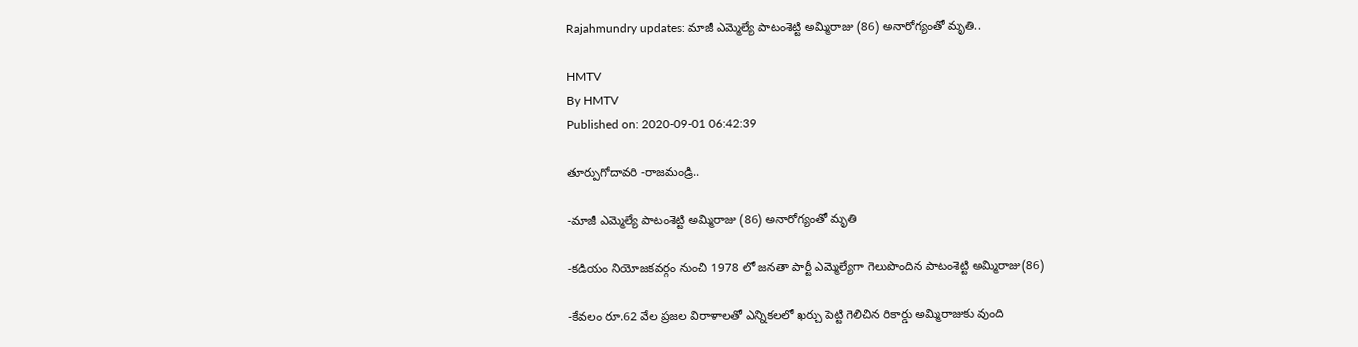Rajahmundry updates: మాజీ ఎమ్మెల్యే పాటంశెట్టి అమ్మిరాజు (86) అనారోగ్యంతో మృతి..

HMTV
By HMTV
Published on: 2020-09-01 06:42:39

తూర్పుగోదావరి -రాజమండ్రి..

-మాజీ ఎమ్మెల్యే పాటంశెట్టి అమ్మిరాజు (86) అనారోగ్యంతో మృతి

-కడియం నియోజకవర్గం నుంచి 1978 లో జనతా పార్టీ ఎమ్మెల్యేగా గెలుపొందిన పాటంశెట్టి అమ్మిరాజు(86)

-కేవలం రూ.62 వేల ప్రజల విరాళాలతో ఎన్నికలలో ఖర్చు పెట్టి గెలిచిన రికార్డు అమ్మిరాజుకు వుంది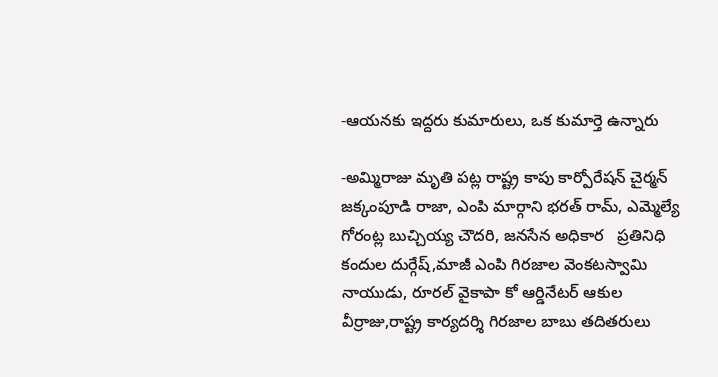-ఆయనకు ఇద్దరు కుమారులు, ఒక కుమార్తె ఉన్నారు

-అమ్మిరాజు మృతి పట్ల రాష్ట్ర కాపు కార్పోరేషన్ చైర్మన్ జక్కంపూడి రాజా, ఎంపి మార్గాని భరత్ రామ్, ఎమ్మెల్యే గోరంట్ల బుచ్చియ్య చౌదరి, జనసేన అధికార   ప్రతినిధి కందుల దుర్గేష్,మాజీ ఎంపి గిరజాల వెంకటస్వామి నాయుడు, రూరల్ వైకాపా కో ఆర్డినేటర్ ఆకుల వీర్రాజు,రాష్ట్ర కార్యదర్శి గిరజాల బాబు తదితరులు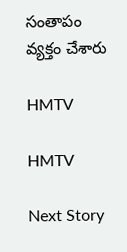సంతాపం వ్యక్తం చేశారు

HMTV

HMTV

Next Story